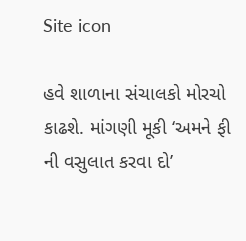Site icon

હવે શાળાના સંચાલકો મોરચો કાઢશે. માંગણી મૂકી ‘અમને ફી ની વસુલાત કરવા દો’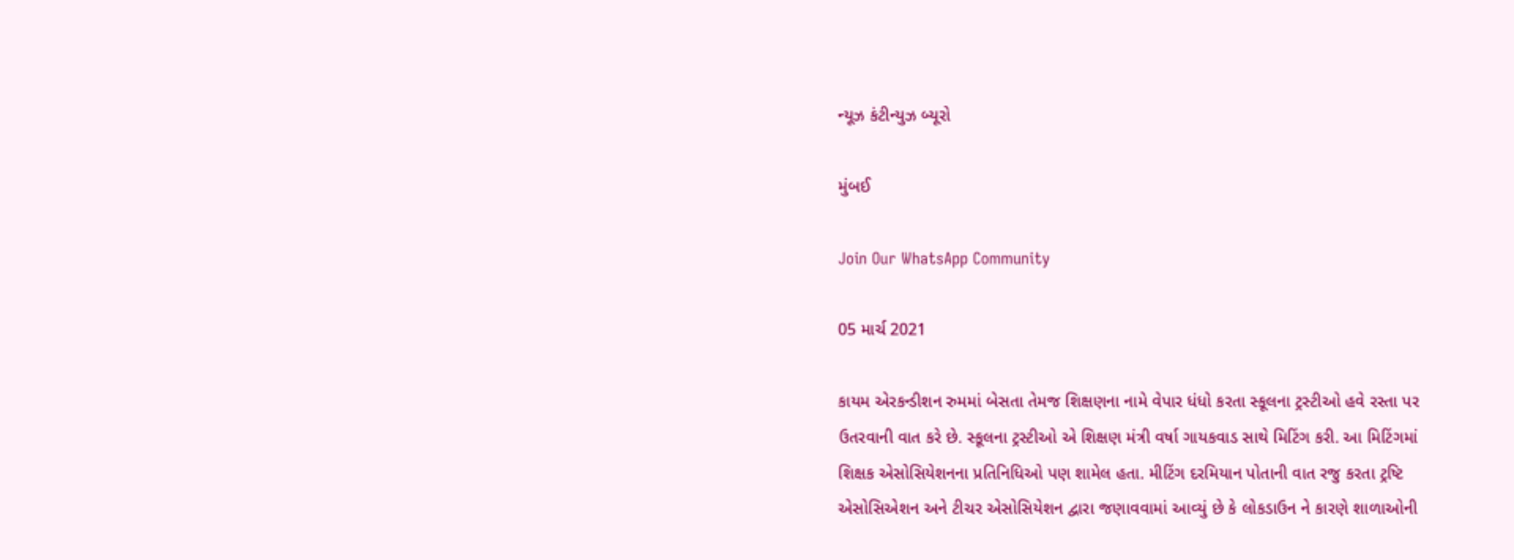ન્યૂઝ કંટીન્યુઝ બ્યૂરો

મુંબઈ

Join Our WhatsApp Community

05 માર્ચ 2021

કાયમ એરકન્ડીશન રુમમાં બેસતા તેમજ શિક્ષણના નામે વેપાર ધંધો કરતા સ્કૂલના ટ્રસ્ટીઓ હવે રસ્તા પર ઉતરવાની વાત કરે છે. સ્કૂલના ટ્રસ્ટીઓ એ શિક્ષણ મંત્રી વર્ષા ગાયકવાડ સાથે મિટિંગ કરી. આ મિટિંગમાં શિક્ષક એસોસિયેશનના પ્રતિનિધિઓ પણ શામેલ હતા. મીટિંગ દરમિયાન પોતાની વાત રજુ કરતા ટ્રષ્ટિ એસોસિએશન અને ટીચર એસોસિયેશન દ્વારા જણાવવામાં આવ્યું છે કે લોકડાઉન ને કારણે શાળાઓની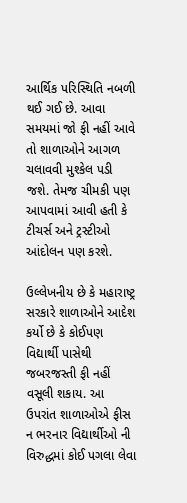આર્થિક પરિસ્થિતિ નબળી થઈ ગઈ છે. આવા સમયમાં જો ફી નહીં આવે તો શાળાઓને આગળ ચલાવવી મુશ્કેલ પડી જશે. તેમજ ચીમકી પણ આપવામાં આવી હતી કે ટીચર્સ અને ટ્રસ્ટીઓ આંદોલન પણ કરશે.

ઉલ્લેખનીય છે કે મહારાષ્ટ્ર સરકારે શાળાઓને આદેશ કર્યો છે કે કોઈપણ વિદ્યાર્થી પાસેથી જબરજસ્તી ફી નહીં વસૂલી શકાય. આ ઉપરાંત શાળાઓએ ફીસ ન ભરનાર વિદ્યાર્થીઓ ની વિરુદ્ધમાં કોઈ પગલા લેવા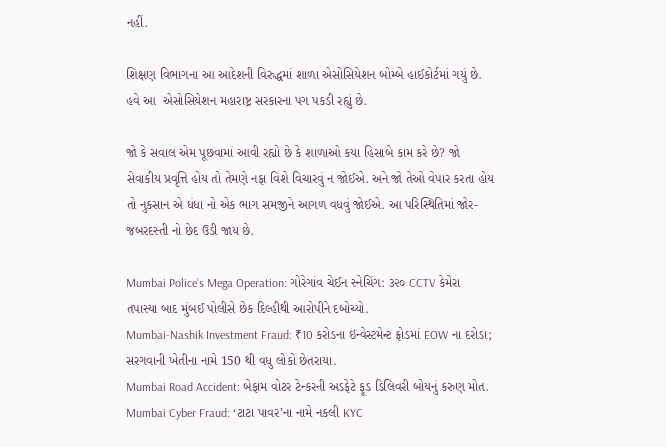નહીં.

શિક્ષણ વિભાગના આ આદેશની વિરુદ્ધમાં શાળા એસોસિયેશન બોમ્બે હાઈકોર્ટમાં ગયું છે. હવે આ  એસોસિયેશન મહારાષ્ટ્ર સરકારના પગ‌ પકડી રહ્યું છે.

જો કે સવાલ એમ પૂછવામાં આવી રહ્યો છે કે શાળાઓ કયા હિસાબે કામ કરે છે? જો સેવાકીય પ્રવૃત્તિ હોય તો તેમણે નફા વિશે વિચારવું ન જોઈએ. અને જો તેઓ વેપાર કરતા હોય તો નુકસાન એ ધંધા નો એક ભાગ સમજીને આગળ વધવું જોઈએ. આ પરિસ્થિતિમાં જોર-જબરદસ્તી નો છેદ ઉડી જાય છે.

Mumbai Police’s Mega Operation: ગોરેગાંવ ચેઈન સ્નેચિંગ: ૩૨૦ CCTV કેમેરા તપાસ્યા બાદ મુંબઈ પોલીસે છેક દિલ્હીથી આરોપીને દબોચ્યો.
Mumbai-Nashik Investment Fraud: ₹10 કરોડના ઇન્વેસ્ટમેન્ટ ફ્રોડમાં EOW ના દરોડા; સરગવાની ખેતીના નામે 150 થી વધુ લોકો છેતરાયા.
Mumbai Road Accident: બેફામ વોટર ટેન્કરની અડફેટે ફૂડ ડિલિવરી બોયનું કરુણ મોત.
Mumbai Cyber Fraud: ‘ટાટા પાવર’ના નામે નકલી KYC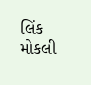લિંક મોકલી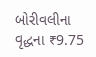બોરીવલીના વૃદ્ધના ₹9.75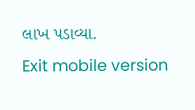લાખ પડાવ્યા.
Exit mobile version